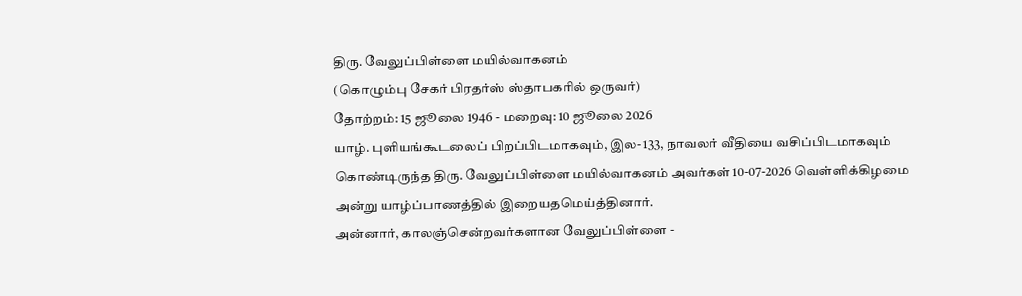திரு. வேலுப்பிள்ளை மயில்வாகனம்
(கொழும்பு சேகர் பிரதர்ஸ் ஸ்தாபகரில் ஒருவர்)
தோற்றம்: 15 ஜூலை 1946 - மறைவு: 10 ஜூலை 2026
யாழ். புளியங்கூடலைப் பிறப்பிடமாகவும், இல- 133, நாவலர் வீதியை வசிப்பிடமாகவும் கொண்டிருந்த திரு. வேலுப்பிள்ளை மயில்வாகனம் அவர்கள் 10-07-2026 வெள்ளிக்கிழமை அன்று யாழ்ப்பாணத்தில் இறையதமெய்த்தினார்.
அன்னார், காலஞ்சென்றவர்களான வேலுப்பிள்ளை -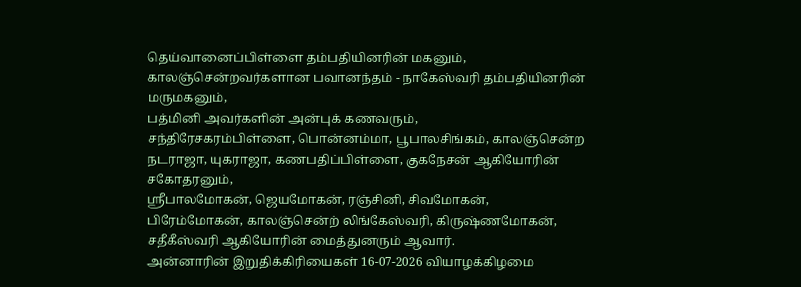தெய்வானைப்பிள்ளை தம்பதியினரின் மகனும், காலஞ்சென்றவர்களான பவானந்தம் - நாகேஸ்வரி தம்பதியினரின் மருமகனும்,
பத்மினி அவர்களின் அன்புக் கணவரும்,
சந்திரேசகரம்பிள்ளை, பொன்னம்மா, பூபாலசிங்கம், காலஞ்சென்ற நடராஜா, யுகராஜா, கணபதிப்பிள்ளை, குகநேசன் ஆகியோரின் சகோதரனும்,
ஸ்ரீபாலமோகன், ஜெயமோகன், ரஞ்சினி, சிவமோகன், பிரேம்மோகன், காலஞ்சென்ற் லிங்கேஸ்வரி, கிருஷ்ணமோகன், சதீகீஸ்வரி ஆகியோரின் மைத்துனரும் ஆவார்.
அன்னாரின் இறுதிக்கிரியைகள் 16-07-2026 வியாழக்கிழமை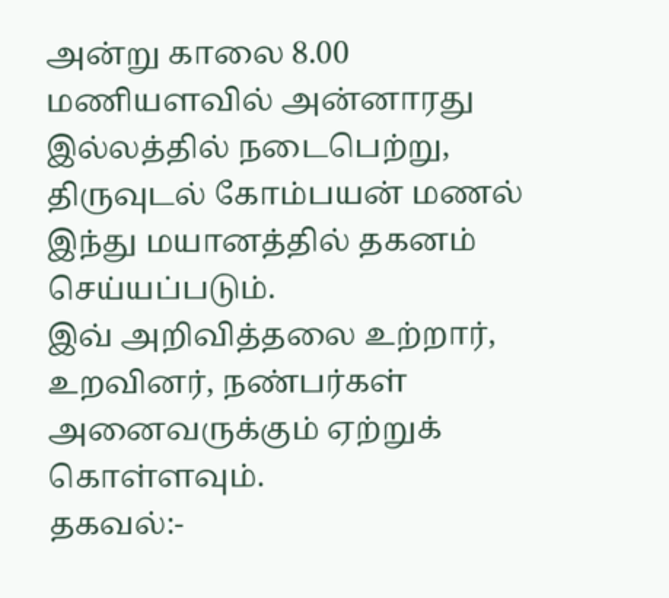அன்று காலை 8.00 மணியளவில் அன்னாரது இல்லத்தில் நடைபெற்று, திருவுடல் கோம்பயன் மணல் இந்து மயானத்தில் தகனம் செய்யப்படும்.
இவ் அறிவித்தலை உற்றார், உறவினர், நண்பர்கள் அனைவருக்கும் ஏற்றுக் கொள்ளவும்.
தகவல்:-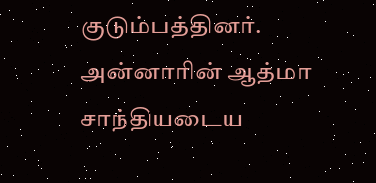குடும்பத்தினர்.
அன்னாரின் ஆத்மா சாந்தியடைய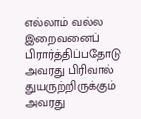எல்லாம் வல்ல இறைவனைப் பிரார்த்திப்பதோடு அவரது பிரிவால் துயருற்றிருக்கும் அவரது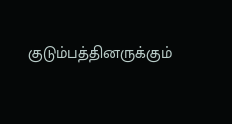குடும்பத்தினருக்கும்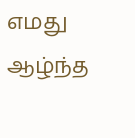எமது ஆழ்ந்த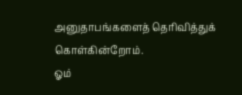அனுதாபங்களைத் தெரிவித்துக் கொள்கின்றோம்.
ஓம்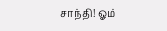சாந்தி! ஓம்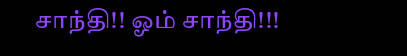சாந்தி!! ஓம் சாந்தி!!!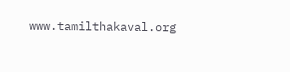www.tamilthakaval.org